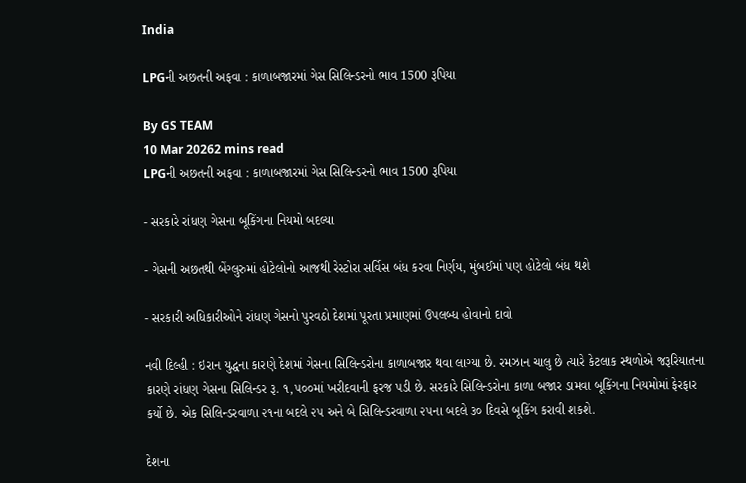India

LPGની અછતની અફવા : કાળાબજારમાં ગેસ સિલિન્ડરનો ભાવ 1500 રૂપિયા

By GS TEAM
10 Mar 20262 mins read
LPGની અછતની અફવા : કાળાબજારમાં ગેસ સિલિન્ડરનો ભાવ 1500 રૂપિયા

- સરકારે રાંધણ ગેસના બૂકિંગના નિયમો બદલ્યા

- ગેસની અછતથી બેંગ્લુરુમાં હોટેલોનો આજથી રેસ્ટોરા સર્વિસ બંધ કરવા નિર્ણય, મુંબઈમાં પણ હોટેલો બંધ થશે

- સરકારી અધિકારીઓને રાંધણ ગેસનો પુરવઠો દેશમાં પૂરતા પ્રમાણમાં ઉપલબ્ધ હોવાનો દાવો

નવી દિલ્હી : ઇરાન યુદ્ધના કારણે દેશમાં ગેસના સિલિન્ડરોના કાળાબજાર થવા લાગ્યા છે. રમઝાન ચાલુ છે ત્યારે કેટલાક સ્થળોએ જરૂરિયાતના કારણે રાંધણ ગેસના સિલિન્ડર રૂ. ૧,૫૦૦માં ખરીદવાની ફરજ પડી છે. સરકારે સિલિન્ડરોના કાળા બજાર ડામવા બૂકિંગના નિયમોમાં ફેરફાર કર્યો છે. એક સિલિન્ડરવાળા ૨૧ના બદલે ૨૫ અને બે સિલિન્ડરવાળા ૨૫ના બદલે ૩૦ દિવસે બૂકિંગ કરાવી શકશે.

દેશના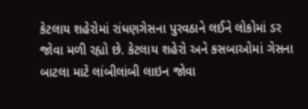કેટલાય શહેરોમાં રાંધણગેસના પુરવઠાને લઈને લોકોમાં ડર જોવા મળી રહ્યો છે. કેટલાય શહેરો અને કસબાઓમાં ગેસના બાટલા માટે લાંબીલાંબી લાઇન જોવા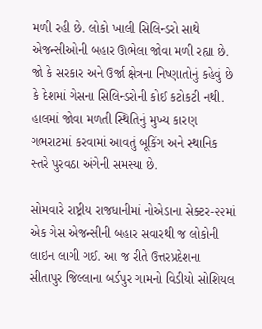મળી રહી છે. લોકો ખાલી સિલિન્ડરો સાથે એજન્સીઓની બહાર ઊભેલા જોવા મળી રહ્યા છે. જો કે સરકાર અને ઉર્જા ક્ષેત્રના નિષ્ણાતોનું કહેવું છે કે દેશમાં ગેસના સિલિન્ડરોની કોઈ કટોકટી નથી. હાલમાં જોવા મળતી સ્થિતિનું મુખ્ય કારણ ગભરાટમાં કરવામાં આવતું બૂકિંગ અને સ્થાનિક સ્તરે પુરવઠા અંગેની સમસ્યા છે.

સોમવારે રાષ્ટ્રીય રાજધાનીમાં નોએડાના સેક્ટર-૨૨માં એક ગેસ એજન્સીની બહાર સવારથી જ લોકોની લાઇન લાગી ગઈ. આ જ રીતે ઉત્તરપ્રદેશના સીતાપુર જિલ્લાના બર્ડપુર ગામનો વિડીયો સોશિયલ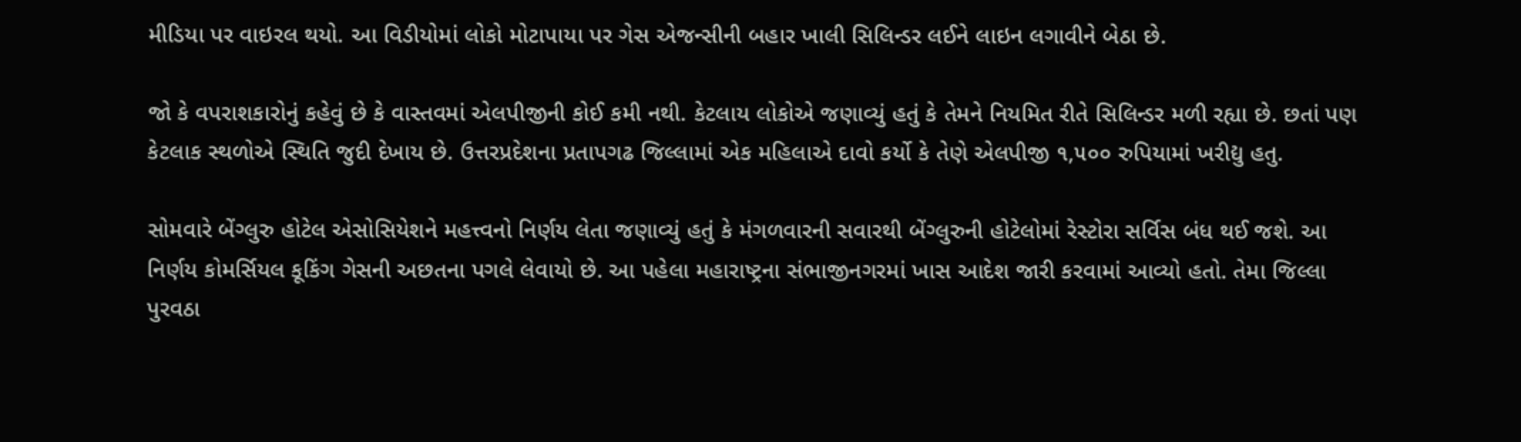મીડિયા પર વાઇરલ થયો. આ વિડીયોમાં લોકો મોટાપાયા પર ગેસ એજન્સીની બહાર ખાલી સિલિન્ડર લઈને લાઇન લગાવીને બેઠા છે.

જો કે વપરાશકારોનું કહેવું છે કે વાસ્તવમાં એલપીજીની કોઈ કમી નથી. કેટલાય લોકોએ જણાવ્યું હતું કે તેમને નિયમિત રીતે સિલિન્ડર મળી રહ્યા છે. છતાં પણ કેટલાક સ્થળોએ સ્થિતિ જુદી દેખાય છે. ઉત્તરપ્રદેશના પ્રતાપગઢ જિલ્લામાં એક મહિલાએ દાવો કર્યો કે તેણે એલપીજી ૧,૫૦૦ રુપિયામાં ખરીદ્યુ હતુ.

સોમવારે બેંગ્લુરુ હોટેલ એસોસિયેશને મહત્ત્વનો નિર્ણય લેતા જણાવ્યું હતું કે મંગળવારની સવારથી બેંગ્લુરુની હોટેલોમાં રેસ્ટોરા સર્વિસ બંધ થઈ જશે. આ નિર્ણય કોમર્સિયલ કૂકિંગ ગેસની અછતના પગલે લેવાયો છે. આ પહેલા મહારાષ્ટ્રના સંભાજીનગરમાં ખાસ આદેશ જારી કરવામાં આવ્યો હતો. તેમા જિલ્લા પુરવઠા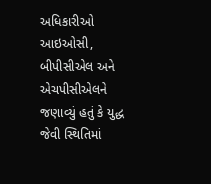અધિકારીઓ આઇઓસી, બીપીસીએલ અને એચપીસીએલને જણાવ્યું હતું કે યુદ્ધ જેવી સ્થિતિમાં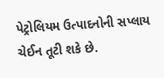પેટ્રોલિયમ ઉત્પાદનોની સપ્લાય ચેઈન તૂટી શકે છે.